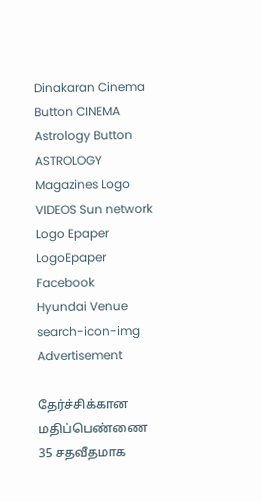Dinakaran Cinema Button CINEMA Astrology Button ASTROLOGY  Magazines Logo VIDEOS Sun network Logo Epaper LogoEpaper Facebook
Hyundai Venue
search-icon-img
Advertisement

தேர்ச்சிக்கான மதிப்பெண்ணை 35 சதவீதமாக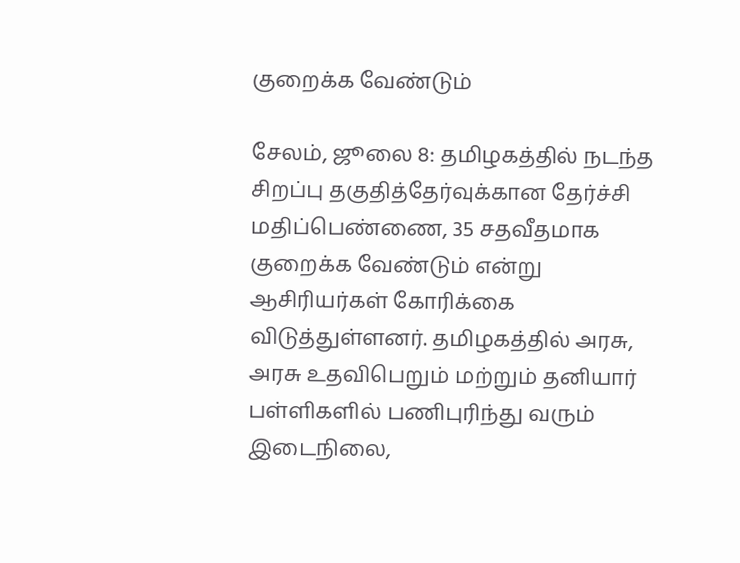குறைக்க வேண்டும்

சேலம், ஜூலை 8: தமிழகத்தில் நடந்த சிறப்பு தகுதித்தேர்வுக்கான தேர்ச்சி மதிப்பெண்ணை, 35 சதவீதமாக குறைக்க வேண்டும் என்று ஆசிரியர்கள் கோரிக்கை விடுத்துள்ளனர். தமிழகத்தில் அரசு, அரசு உதவிபெறும் மற்றும் தனியார் பள்ளிகளில் பணிபுரிந்து வரும் இடைநிலை,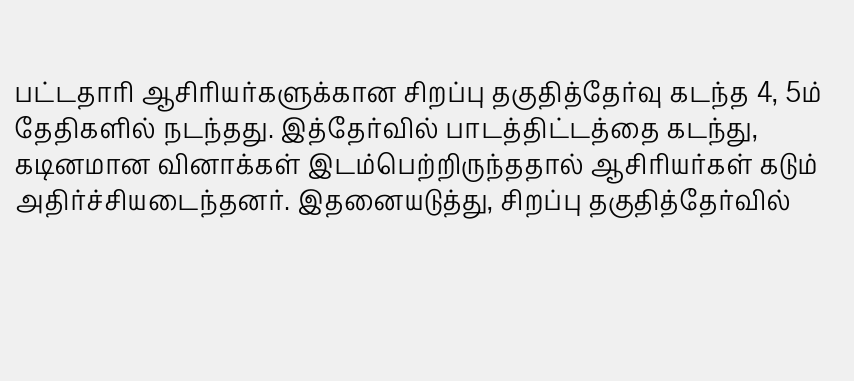பட்டதாரி ஆசிரியர்களுக்கான சிறப்பு தகுதித்தேர்வு கடந்த 4, 5ம் தேதிகளில் நடந்தது. இத்தேர்வில் பாடத்திட்டத்தை கடந்து, கடினமான வினாக்கள் இடம்பெற்றிருந்ததால் ஆசிரியர்கள் கடும் அதிர்ச்சியடைந்தனர். இதனையடுத்து, சிறப்பு தகுதித்தேர்வில்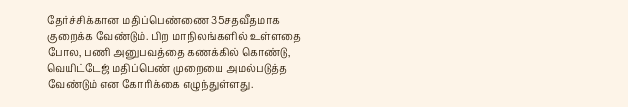தேர்ச்சிக்கான மதிப்பெண்ணை 35சதவீதமாக குறைக்க வேண்டும். பிற மாநிலங்களில் உள்ளதை போல, பணி அனுபவத்தை கணக்கில் கொண்டு, வெயிட்டேஜ் மதிப்பெண் முறையை அமல்படுத்த வேண்டும் என கோரிக்கை எழுந்துள்ளது.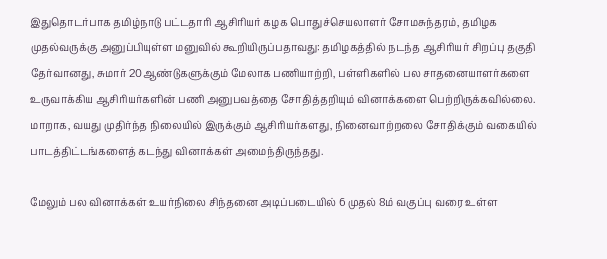இதுதொடர்பாக தமிழ்நாடு பட்டதாரி ஆசிரியர் கழக பொதுச்செயலாளர் சோமசுந்தரம், தமிழக முதல்வருக்கு அனுப்பியுள்ள மனுவில் கூறியிருப்பதாவது: தமிழகத்தில் நடந்த ஆசிரியர் சிறப்பு தகுதி தேர்வானது, சுமார் 20ஆண்டுகளுக்கும் மேலாக பணியாற்றி, பள்ளிகளில் பல சாதனையாளர்களை உருவாக்கிய ஆசிரியர்களின் பணி அனுபவத்தை சோதித்தறியும் வினாக்களை பெற்றிருக்கவில்லை. மாறாக, வயது முதிர்ந்த நிலையில் இருக்கும் ஆசிரியர்களது, நினைவாற்றலை சோதிக்கும் வகையில் பாடத்திட்டங்களைத் கடந்து வினாக்கள் அமைந்திருந்தது.

மேலும் பல வினாக்கள் உயர்நிலை சிந்தனை அடிப்படையில் 6 முதல் 8ம் வகுப்பு வரை உள்ள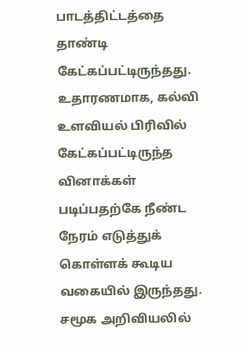பாடத்திட்டத்தை தாண்டி கேட்கப்பட்டிருந்தது. உதாரணமாக, கல்வி உளவியல் பிரிவில் கேட்கப்பட்டிருந்த வினாக்கள் படிப்பதற்கே நீண்ட நேரம் எடுத்துக் கொள்ளக் கூடிய வகையில் இருந்தது. சமூக அறிவியலில்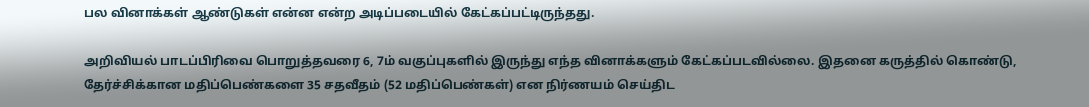பல வினாக்கள் ஆண்டுகள் என்ன என்ற அடிப்படையில் கேட்கப்பட்டிருந்தது.

அறிவியல் பாடப்பிரிவை பொறுத்தவரை 6, 7ம் வகுப்புகளில் இருந்து எந்த வினாக்களும் கேட்கப்படவில்லை. இதனை கருத்தில் கொண்டு, தேர்ச்சிக்கான மதிப்பெண்களை 35 சதவீதம் (52 மதிப்பெண்கள்) என நிர்ணயம் செய்திட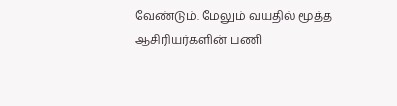வேண்டும். மேலும் வயதில் மூத்த ஆசிரியர்களின் பணி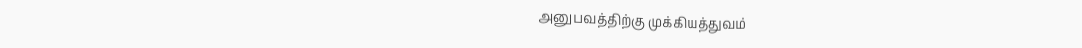அனுபவத்திற்கு முக்கியத்துவம்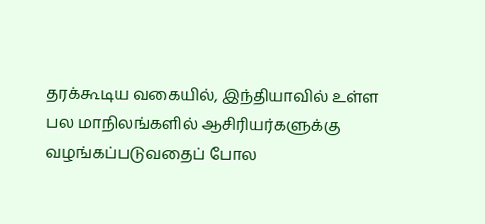தரக்கூடிய வகையில், இந்தியாவில் உள்ள பல மாநிலங்களில் ஆசிரியர்களுக்கு வழங்கப்படுவதைப் போல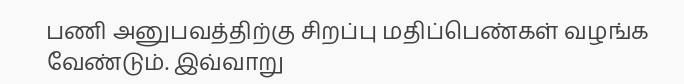பணி அனுபவத்திற்கு சிறப்பு மதிப்பெண்கள் வழங்க வேண்டும். இவ்வாறு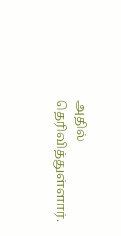அதில் தெரிவித்துள்ளார்.